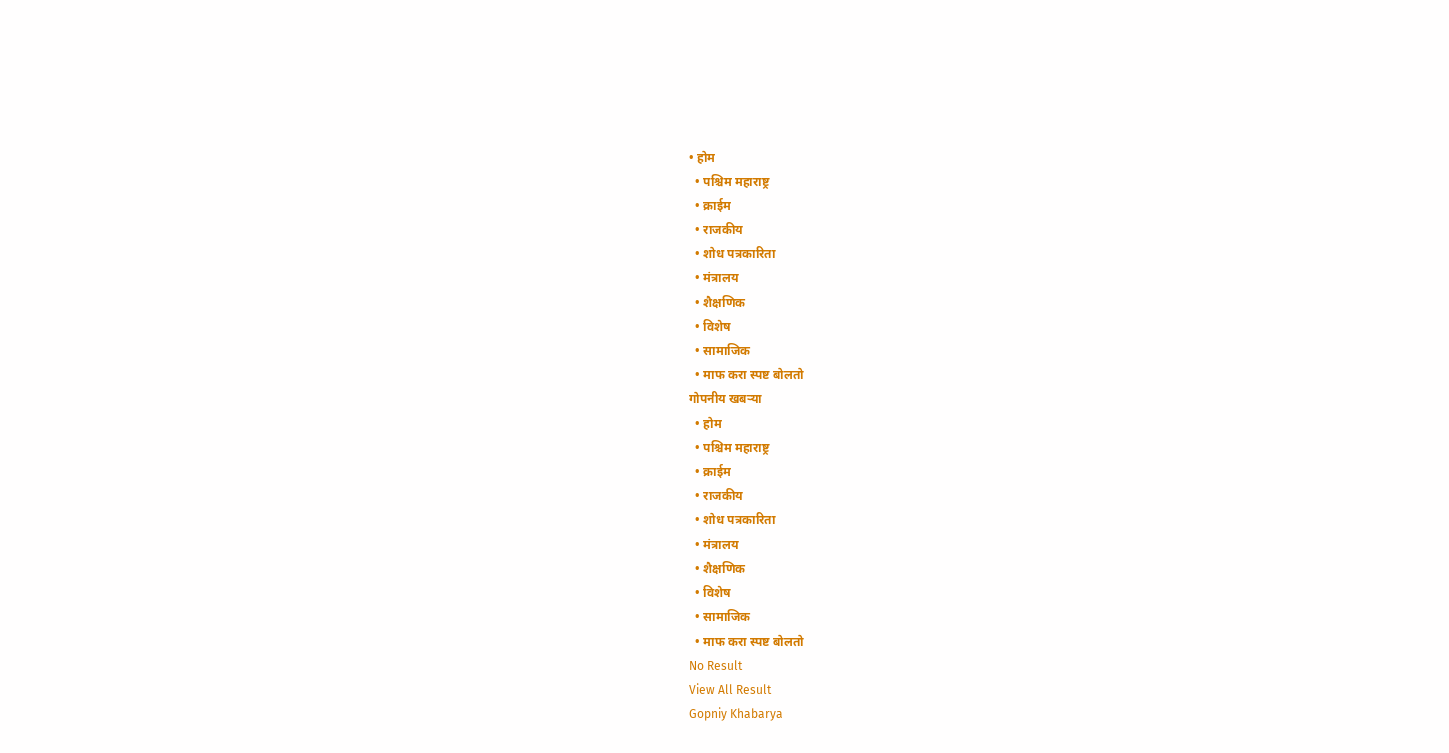• होम
  • पश्चिम महाराष्ट्र
  • क्राईम
  • राजकीय
  • शोध पत्रकारिता
  • मंत्रालय
  • शैक्षणिक
  • विशेष
  • सामाजिक
  • माफ करा स्पष्ट बोलतो
गोपनीय खबऱ्या
  • होम
  • पश्चिम महाराष्ट्र
  • क्राईम
  • राजकीय
  • शोध पत्रकारिता
  • मंत्रालय
  • शैक्षणिक
  • विशेष
  • सामाजिक
  • माफ करा स्पष्ट बोलतो
No Result
View All Result
Gopniy Khabarya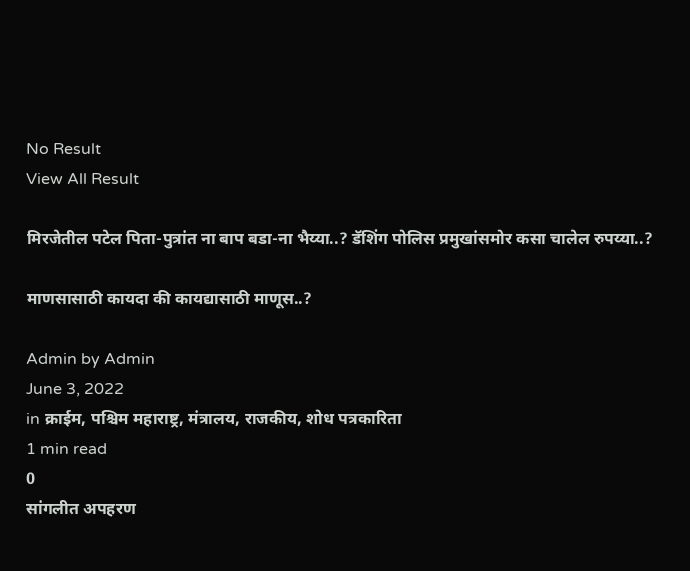No Result
View All Result

मिरजेतील पटेल पिता-पुत्रांत ना बाप बडा-ना भैय्या..? डॅशिंग पोलिस प्रमुखांसमोर कसा चालेल रुपय्या..?

माणसासाठी कायदा की कायद्यासाठी माणूस..?

Admin by Admin
June 3, 2022
in क्राईम, पश्चिम महाराष्ट्र, मंत्रालय, राजकीय, शोध पत्रकारिता
1 min read
0
सांगलीत अपहरण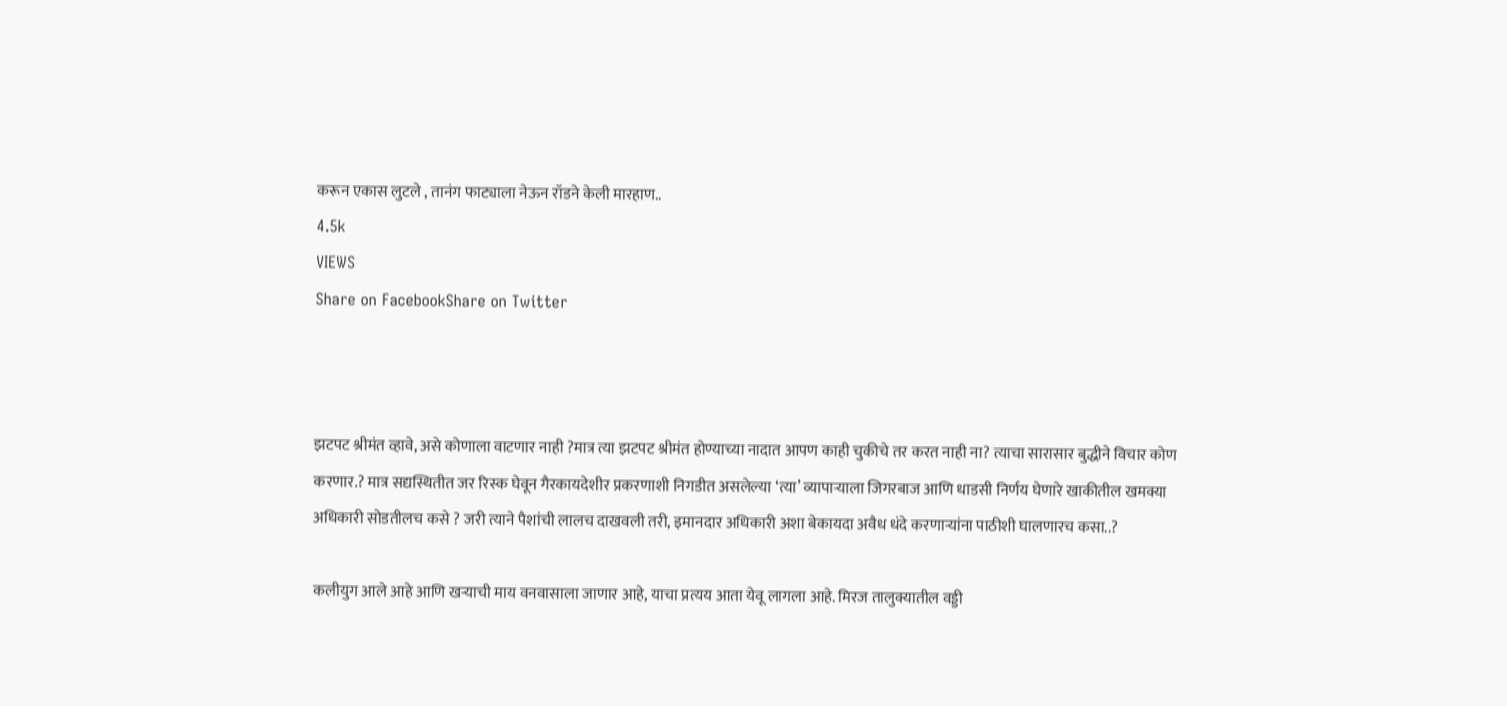करून एकास लुटले , तानंग फाट्याला नेऊन रॉडने केली मारहाण..
4.5k
VIEWS
Share on FacebookShare on Twitter



झटपट श्रीमंत व्हावे, असे कोणाला वाटणार नाही ?मात्र त्या झटपट श्रीमंत होण्याच्या नादात आपण काही चुकीचे तर करत नाही ना? त्याचा सारासार बुद्धीने विचार कोण करणार.? मात्र सद्यस्थितीत जर रिस्क घेवून गैरकायदेशीर प्रकरणाशी निगडीत असलेल्या ‘त्या’ व्यापाऱ्याला जिगरबाज आणि धाडसी निर्णय घेणारे खाकीतील खमक्या अधिकारी सोडतीलच कसे ? जरी त्याने पैशांची लालच दाखवली तरी, इमानदार अधिकारी अशा बेकायदा अवैध धंदे करणाऱ्यांना पाठीशी घालणारच कसा..?

कलीयुग आले आहे आणि खऱ्याची माय वनवासाला जाणार आहे, याचा प्रत्यय आता येवू लागला आहे. मिरज तालुक्यातील वड्डी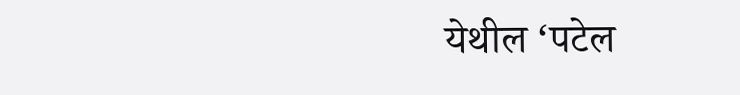येथील ‘पटेल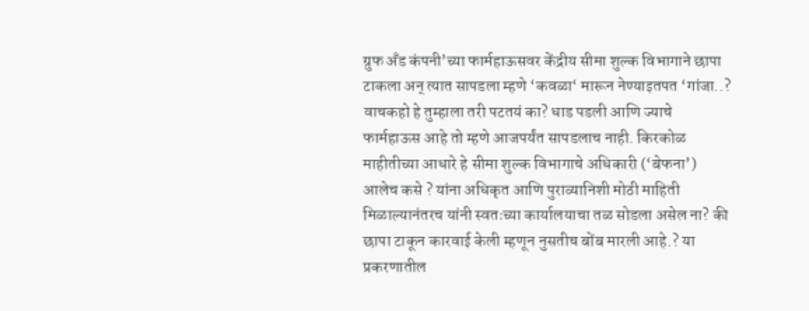ग्रुफ अँड कंपनी’च्या फार्महाऊसवर केंद्रीय सीमा शुल्क विभागाने छापा टाकला अन् त्यात सापडला म्हणे ‘कवळा‘ मारून नेण्याइतपत ‘गांजा..? वाचकहो हे तुम्हाला तरी पटतयं का? धाड पडली आणि ज्याचे फार्महाऊस आहे तो म्हणे आजपर्यंत सापडलाच नाही. किरकोळ माहीतीच्या आधारे हे सीमा शुल्क विभागाचे अधिकारी (‘बेफना’) आलेच कसे ? यांना अधिकृत आणि पुराव्यानिशी मोठी माहिती मिळाल्यानंतरच यांनी स्वतःच्या कार्यालयाचा तळ सोडला असेल ना? की छापा टाकून कारवाई केली म्हणून नुसतीच बोंब मारली आहे.? या प्रकरणातील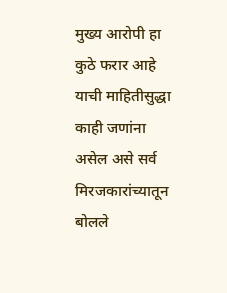मुख्य आरोपी हा कुठे फरार आहे याची माहितीसुद्धा काही जणांना असेल असे सर्व मिरजकारांच्यातून बोलले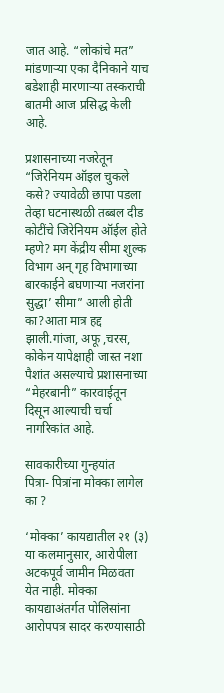जात आहे. “लोकांचे मत” मांडणाऱ्या एका दैनिकाने याच बडेशाही मारणाऱ्या तस्कराची बातमी आज प्रसिद्ध केली आहे.

प्रशासनाच्या नजरेतून “जिरेनियम ऑइल चुकले कसे? ज्यावेळी छापा पडला तेव्हा घटनास्थळी तब्बल दीड कोटींचे जिरेनियम ऑईल होते म्हणे? मग केंद्रीय सीमा शुल्क विभाग अन् गृह विभागाच्या बारकाईने बघणाऱ्या नजरांना सुद्धा’ सीमा” आली होती का?आता मात्र हद्द झाली.गांजा, अफू ,चरस, कोकेन यापेक्षाही जास्त नशा पैशांत असल्याचे प्रशासनाच्या “मेहरबानी” कारवाईतून दिसून आल्याची चर्चा नागरिकांत आहे.

सावकारीच्या गुन्हयांत
पित्रा- पित्रांना मोक्का लागेल का ?

‘मोक्का’ कायद्यातील २१ (३) या कलमानुसार, आरोपीला अटकपूर्व जामीन मिळवता येत नाही. मोक्का कायद्याअंतर्गत पोलिसांना आरोपपत्र सादर करण्यासाठी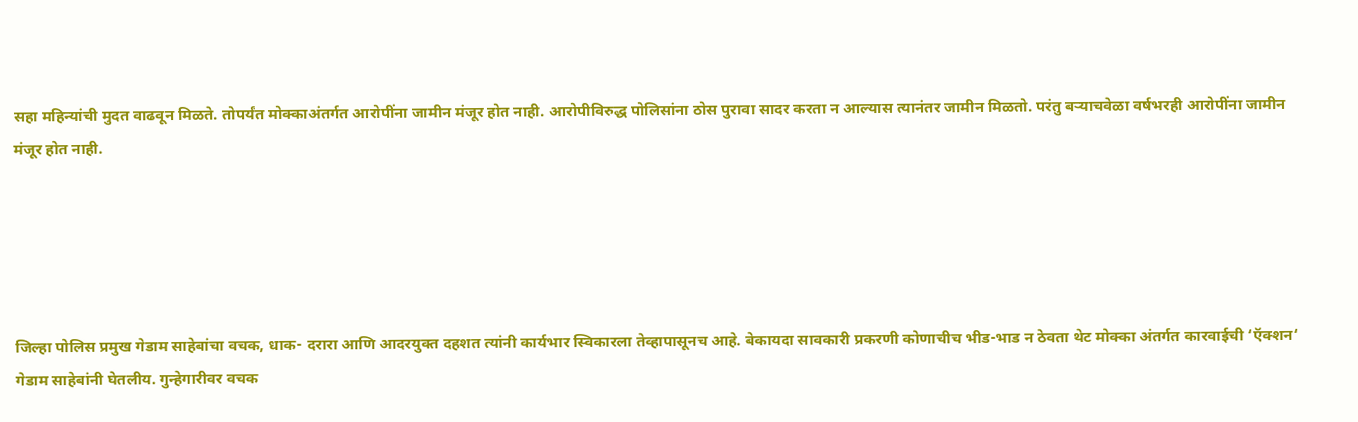सहा महिन्यांची मुदत वाढवून मिळते. तोपर्यंत मोक्काअंतर्गत आरोपींना जामीन मंजूर होत नाही. आरोपीविरुद्ध पोलिसांना ठोस पुरावा सादर करता न आल्यास त्यानंतर जामीन मिळतो. परंतु बऱ्याचवेळा वर्षभरही आरोपींना जामीन मंजूर होत नाही.





जिल्हा पोलिस प्रमुख गेडाम साहेबांचा वचक, धाक- दरारा आणि आदरयुक्त दहशत त्यांनी कार्यभार स्विकारला तेव्हापासूनच आहे. बेकायदा सावकारी प्रकरणी कोणाचीच भीड-भाड न ठेवता थेट मोक्का अंतर्गत कारवाईची ‘ऍक्शन‘ गेडाम साहेबांनी घेतलीय. गुन्हेगारीवर वचक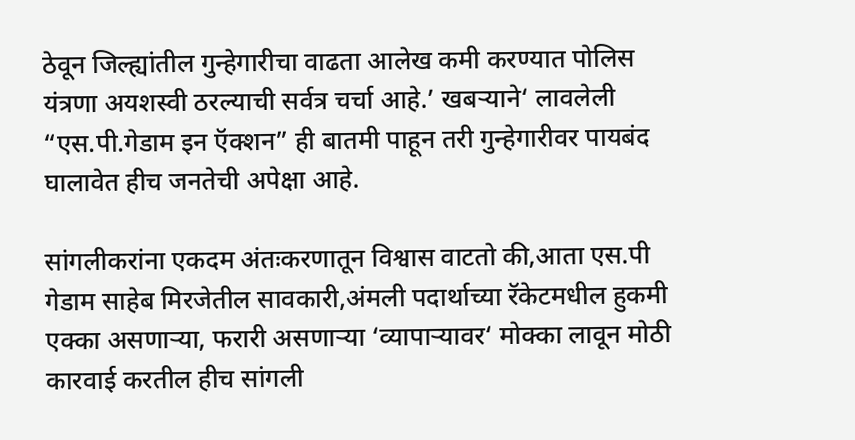ठेवून जिल्ह्यांतील गुन्हेगारीचा वाढता आलेख कमी करण्यात पोलिस यंत्रणा अयशस्वी ठरल्याची सर्वत्र चर्चा आहे.’ खबऱ्याने‘ लावलेली “एस.पी.गेडाम इन ऍक्शन” ही बातमी पाहून तरी गुन्हेगारीवर पायबंद घालावेत हीच जनतेची अपेक्षा आहे.

सांगलीकरांना एकदम अंतःकरणातून विश्वास वाटतो की,आता एस.पी गेडाम साहेब मिरजेतील सावकारी,अंमली पदार्थाच्या रॅकेटमधील हुकमी एक्का असणाऱ्या, फरारी असणाऱ्या ‘व्यापाऱ्यावर‘ मोक्का लावून मोठी कारवाई करतील हीच सांगली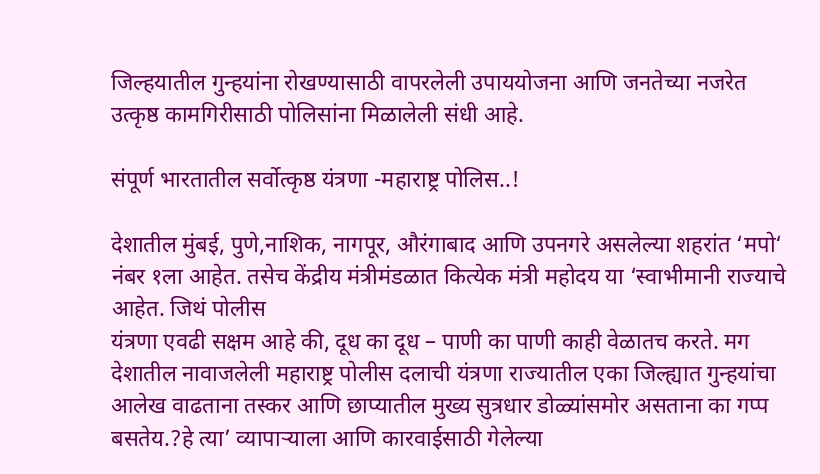जिल्हयातील गुन्हयांना रोखण्यासाठी वापरलेली उपाययोजना आणि जनतेच्या नजरेत उत्कृष्ठ कामगिरीसाठी पोलिसांना मिळालेली संधी आहे.

संपूर्ण भारतातील सर्वोत्कृष्ठ यंत्रणा -महाराष्ट्र पोलिस..!

देशातील मुंबई, पुणे,नाशिक, नागपूर, औरंगाबाद आणि उपनगरे असलेल्या शहरांत ‘मपो‘ नंबर १ला आहेत. तसेच केंद्रीय मंत्रीमंडळात कित्येक मंत्री महोदय या ‘स्वाभीमानी राज्याचे आहेत. जिथं पोलीस
यंत्रणा एवढी सक्षम आहे की, दूध का दूध – पाणी का पाणी काही वेळातच करते. मग देशातील नावाजलेली महाराष्ट्र पोलीस दलाची यंत्रणा राज्यातील एका जिल्ह्यात गुन्हयांचा आलेख वाढताना तस्कर आणि छाप्यातील मुख्य सुत्रधार डोळ्यांसमोर असताना का गप्प बसतेय.?हे त्या’ व्यापाऱ्याला आणि कारवाईसाठी गेलेल्या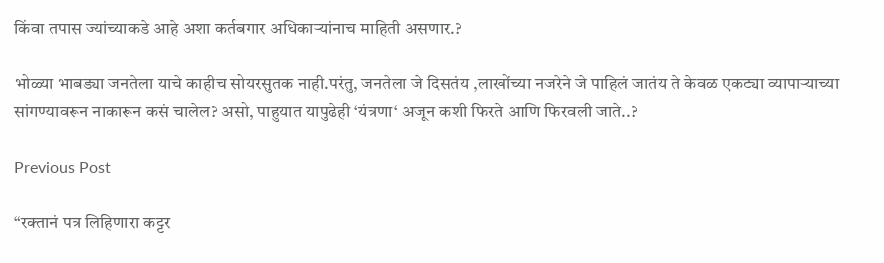किंवा तपास ज्यांच्याकडे आहे अशा कर्तबगार अधिकाऱ्यांनाच माहिती असणार.?

भोळ्या भाबड्या जनतेला याचे काहीच सोयरसुतक नाही.परंतु, जनतेला जे दिसतंय ,लाखोंच्या नजरेने जे पाहिलं जातंय ते केवळ एकट्या व्यापाऱ्याच्या सांगण्यावरून नाकारून कसं चालेल? असो, पाहुयात यापुढेही ‘यंत्रणा‘ अजून कशी फिरते आणि फिरवली जाते..?

Previous Post

“रक्तानं पत्र लिहिणारा कट्टर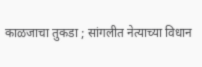काळजाचा तुकडा ; सांगलीत नेत्याच्या विधान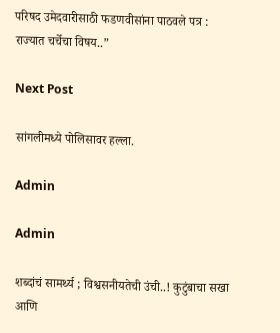परिषद उमेदवारीसाठी फडणवीसांना पाठवले पत्र : राज्यात चर्चेचा विषय..”

Next Post

सांगलीमध्ये पोलिसावर हल्ला.

Admin

Admin

शब्दांचं सामर्थ्य ; विश्वसनीयतेची उंची..! कुटुंबाचा सखा आणि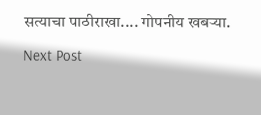सत्याचा पाठीराखा.... गोपनीय खबऱ्या.

Next Post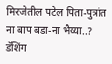मिरजेतील पटेल पिता-पुत्रांत ना बाप बडा-ना भैय्या..? डॅशिंग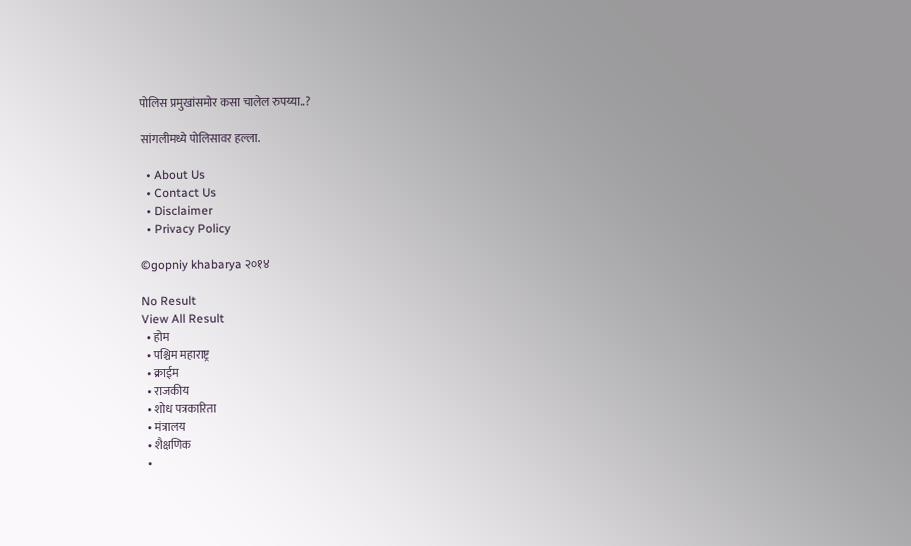पोलिस प्रमुखांसमोर कसा चालेल रुपय्या..?

सांगलीमध्ये पोलिसावर हल्ला.

  • About Us
  • Contact Us
  • Disclaimer
  • Privacy Policy

©gopniy khabarya २०१४

No Result
View All Result
  • होम
  • पश्चिम महाराष्ट्र
  • क्राईम
  • राजकीय
  • शोध पत्रकारिता
  • मंत्रालय
  • शैक्षणिक
  •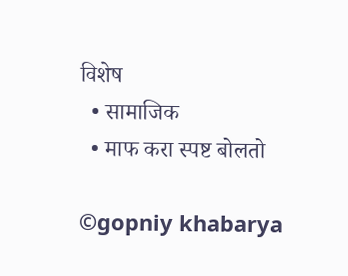विशेष
  • सामाजिक
  • माफ करा स्पष्ट बोलतो

©gopniy khabarya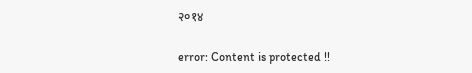२०१४

error: Content is protected !!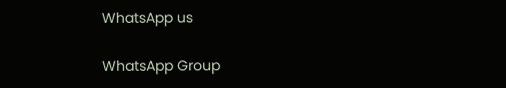WhatsApp us

WhatsApp Group